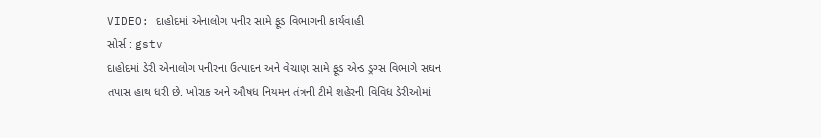VIDEO: દાહોદમાં એનાલોગ પનીર સામે ફૂડ વિભાગની કાર્યવાહી
સોર્સ : gstv
દાહોદમાં ડેરી એનાલોગ પનીરના ઉત્પાદન અને વેચાણ સામે ફૂડ એન્ડ ડ્રગ્સ વિભાગે સઘન તપાસ હાથ ધરી છે. ખોરાક અને ઔષધ નિયમન તંત્રની ટીમે શહેરની વિવિધ ડેરીઓમાં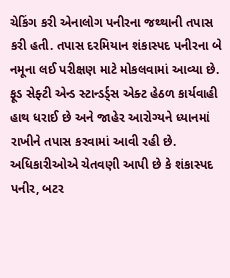ચેકિંગ કરી એનાલોગ પનીરના જથ્થાની તપાસ કરી હતી. તપાસ દરમિયાન શંકાસ્પદ પનીરના બે નમૂના લઈ પરીક્ષણ માટે મોકલવામાં આવ્યા છે. ફૂડ સેફ્ટી એન્ડ સ્ટાન્ડર્ડ્સ એક્ટ હેઠળ કાર્યવાહી હાથ ધરાઈ છે અને જાહેર આરોગ્યને ધ્યાનમાં રાખીને તપાસ કરવામાં આવી રહી છે. અધિકારીઓએ ચેતવણી આપી છે કે શંકાસ્પદ પનીર, બટર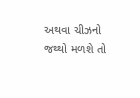અથવા ચીઝનો જથ્થો મળશે તો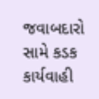જવાબદારો સામે કડક કાર્યવાહી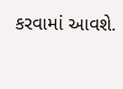કરવામાં આવશે.